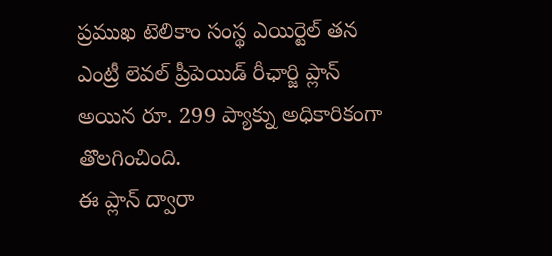ప్రముఖ టెలికాం సంస్థ ఎయిర్టెల్ తన ఎంట్రీ లెవల్ ప్రీపెయిడ్ రీఛార్జి ప్లాన్ అయిన రూ. 299 ప్యాక్ను అధికారికంగా తొలగించింది.
ఈ ప్లాన్ ద్వారా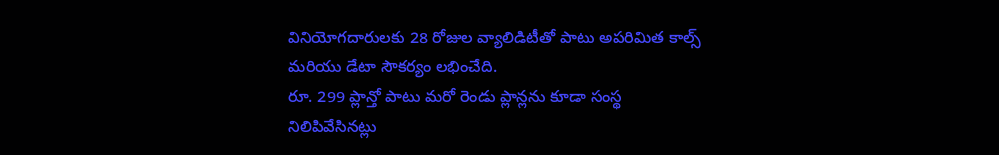వినియోగదారులకు 28 రోజుల వ్యాలిడిటీతో పాటు అపరిమిత కాల్స్ మరియు డేటా సౌకర్యం లభించేది.
రూ. 299 ప్లాన్తో పాటు మరో రెండు ప్లాన్లను కూడా సంస్థ నిలిపివేసినట్లు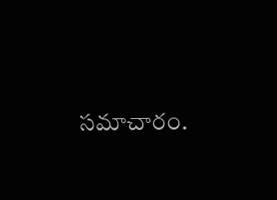సమాచారం.